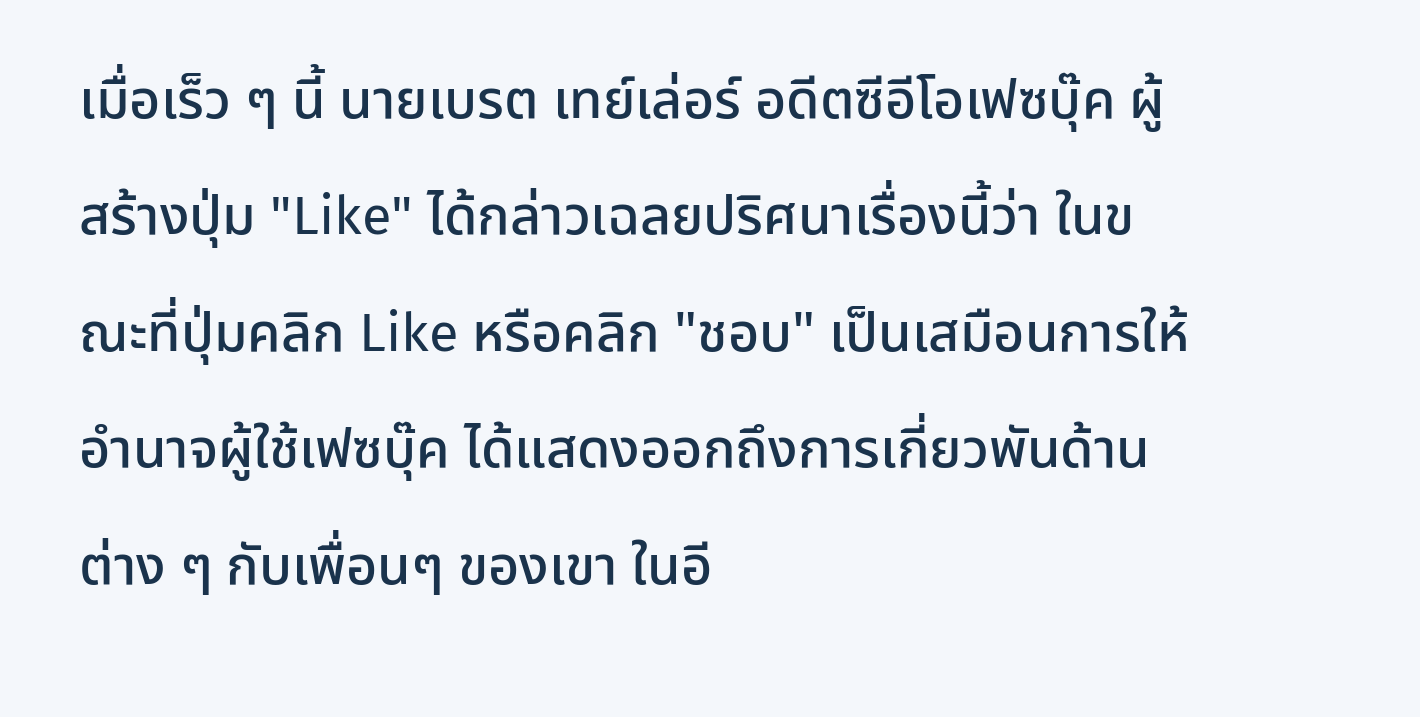เมื่อเร็ว ๆ นี้ นายเบรต เทย์เล่อร์ อดีตซีอีโอเฟซบุ๊ค ผู้สร้างปุ่ม "Like" ได้กล่าวเฉลยปริศนาเรื่องนี้ว่า ในขณะที่ปุ่มคลิก Like หรือคลิก "ชอบ" เป็นเสมือนการให้อำนาจผู้ใช้เฟซบุ๊ค ได้แสดงออกถึงการเกี่ยวพันด้านต่าง ๆ กับเพื่อนๆ ของเขา ในอี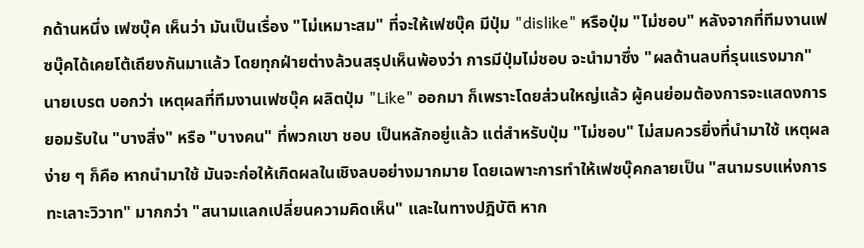กด้านหนึ่ง เฟซบุ๊ค เห็นว่า มันเป็นเรื่อง "ไม่เหมาะสม" ที่จะให้เฟซบุ๊ค มีปุ่ม "dislike" หรือปุ่ม "ไม่ชอบ" หลังจากที่ทีมงานเฟซบุ๊คได้เคยโต้เถียงกันมาแล้ว โดยทุกฝ่ายต่างล้วนสรุปเห็นพ้องว่า การมีปุ่มไม่ชอบ จะนำมาซึ่ง "ผลด้านลบที่รุนแรงมาก"
นายเบรต บอกว่า เหตุผลที่ทีมงานเฟซบุ๊ค ผลิตปุ่ม "Like" ออกมา ก็เพราะโดยส่วนใหญ่แล้ว ผู้คนย่อมต้องการจะแสดงการยอมรับใน "บางสิ่ง" หรือ "บางคน" ที่พวกเขา ชอบ เป็นหลักอยู่แล้ว แต่สำหรับปุ่ม "ไม่ชอบ" ไม่สมควรยิ่งที่นำมาใช้ เหตุผลง่าย ๆ ก็คือ หากนำมาใช้ มันจะก่อให้เกิดผลในเชิงลบอย่างมากมาย โดยเฉพาะการทำให้เฟซบุ๊คกลายเป็น "สนามรบแห่งการทะเลาะวิวาท" มากกว่า "สนามแลกเปลี่ยนความคิดเห็น" และในทางปฎิบัติ หาก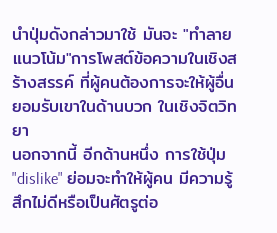นำปุ่มดังกล่าวมาใช้ มันจะ "ทำลายแนวโน้ม"การโพสต์ข้อความในเชิงสร้างสรรค์ ที่ผู้คนต้องการจะให้ผู้อื่นยอมรับเขาในด้านบวก ในเชิงจิตวิทยา
นอกจากนี้ อีกด้านหนึ่ง การใช้ปุ่ม "dislike" ย่อมจะทำให้ผู้คน มีความรู้สึกไม่ดีหรือเป็นศัตรูต่อ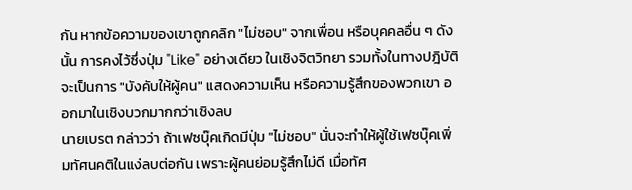กัน หากข้อความของเขาถูกคลิก "ไม่ชอบ" จากเพื่อน หรือบุคคลอื่น ๆ ดังนั้น การคงไว้ซึ่งปุ่ม "Like" อย่างเดียว ในเชิงจิตวิทยา รวมทั้งในทางปฎิบัติ จะเป็นการ "บังคับให้ผู้คน" แสดงความเห็น หรือความรู้สึกของพวกเขา ออกมาในเชิงบวกมากกว่าเชิงลบ
นายเบรต กล่าวว่า ถ้าเฟซบุ๊คเกิดมีปุ่ม "ไม่ชอบ" นั่นจะทำให้ผู้ใช้เฟซบุ๊คเพิ่มทัศนคติในแง่ลบต่อกัน เพราะผู้คนย่อมรู้สึกไม่ดี เมื่อทัศ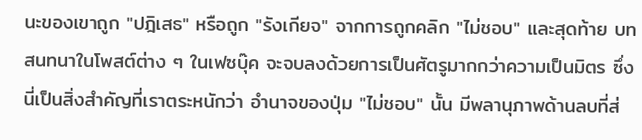นะของเขาถูก "ปฎิเสธ" หรือถูก "รังเกียจ" จากการถูกคลิก "ไม่ชอบ" และสุดท้าย บทสนทนาในโพสต์ต่าง ๆ ในเฟซบุ๊ค จะจบลงด้วยการเป็นศัตรูมากกว่าความเป็นมิตร ซึ่งนี่เป็นสิ่งสำคัญที่เราตระหนักว่า อำนาจของปุ่ม "ไม่ชอบ" นั้น มีพลานุภาพด้านลบที่ส่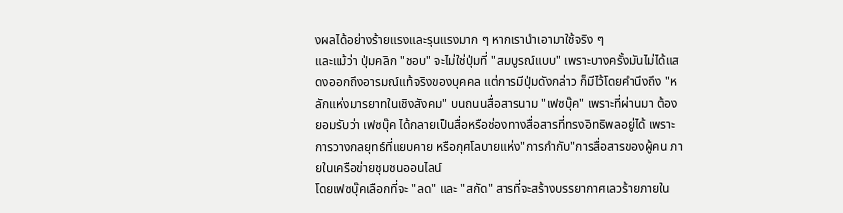งผลได้อย่างร้ายแรงและรุนแรงมาก ๆ หากเรานำเอามาใช้จริง ๆ
และแม้ว่า ปุ่มคลิก "ชอบ" จะไม่ใช่ปุ่มที่ "สมบูรณ์แบบ" เพราะบางครั้งมันไม่ได้แสดงออกถึงอารมณ์แท้จริงของบุคคล แต่การมีปุ่มดังกล่าว ก็มีไว้โดยคำนึงถึง "หลักแห่งมารยาทในเชิงสังคม" บนถนนสื่อสารนาม "เฟซบุ๊ค" เพราะที่ผ่านมา ต้องยอมรับว่า เฟซบุ๊ค ได้กลายเป็นสื่อหรือช่องทางสื่อสารที่ทรงอิทธิพลอยู่ได้ เพราะการวางกลยุทธ์ที่แยบคาย หรือกุศโลบายแห่ง"การกำกับ"การสื่อสารของผู้คน ภายในเครือข่ายชุมชนออนไลน์
โดยเฟซบุ๊คเลือกที่จะ "ลด" และ "สกัด" สารที่จะสร้างบรรยากาศเลวร้ายภายใน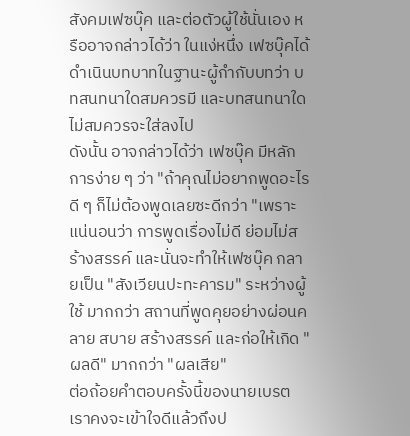สังคมเฟซบุ๊ค และต่อตัวผู้ใช้นั่นเอง หรืออาจกล่าวได้ว่า ในแง่หนึ่ง เฟซบุ๊คได้ดำเนินบทบาทในฐานะผู้กำกับบทว่า บทสนทนาใดสมควรมี และบทสนทนาใด ไม่สมควรจะใส่ลงไป
ดังนั้น อาจกล่าวได้ว่า เฟซบุ๊ค มีหลักการง่าย ๆ ว่า "ถ้าคุณไม่อยากพูดอะไรดี ๆ ก็ไม่ต้องพูดเลยซะดีกว่า "เพราะแน่นอนว่า การพูดเรื่องไม่ดี ย่อมไม่สร้างสรรค์ และนั่นจะทำให้เฟซบุ๊ค กลายเป็น "สังเวียนปะทะคารม" ระหว่างผู้ใช้ มากกว่า สถานที่พูดคุยอย่างผ่อนคลาย สบาย สร้างสรรค์ และก่อให้เกิด "ผลดี" มากกว่า "ผลเสีย"
ต่อถ้อยคำตอบครั้งนี้ของนายเบรต เราคงจะเข้าใจดีแล้วถึงป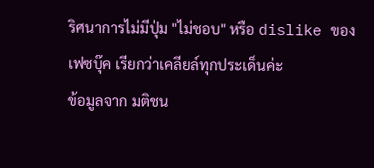ริศนาการไม่มีปุ่ม "ไม่ชอบ" หรือ dislike ของเฟซบุ๊ค เรียกว่าเคลียล์ทุกประเด็นค่ะ
ข้อมูลจาก มติชน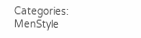Categories:
MenStyle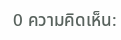0 ความคิดเห็น: